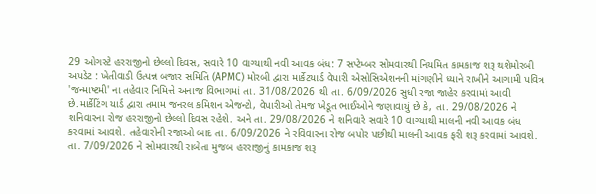29 ઓગસ્ટે હરરાજીનો છેલ્લો દિવસ, સવારે 10 વાગ્યાથી નવી આવક બંધ: 7 સપ્ટેમ્બર સોમવારથી નિયમિત કામકાજ શરૂ થશેમોરબી અપડેટ : ખેતીવાડી ઉત્પન્ન બજાર સમિતિ (APMC) મોરબી દ્વારા માર્કેટયાર્ડ વેપારી એસોસિએશનની માંગણીને ધ્યાને રાખીને આગામી પવિત્ર 'જન્માષ્ટમી' ના તહેવાર નિમિત્તે અનાજ વિભાગમાં તા. 31/08/2026 થી તા. 6/09/2026 સુધી રજા જાહેર કરવામાં આવી છે.માર્કેટિંગ યાર્ડ દ્વારા તમામ જનરલ કમિશન એજન્ટો, વેપારીઓ તેમજ ખેડૂત ભાઈઓને જણાવાયું છે કે, તા. 29/08/2026 ને શનિવારના રોજ હરરાજીનો છેલ્લો દિવસ રહેશે. અને તા. 29/08/2026 ને શનિવારે સવારે 10 વાગ્યાથી માલની નવી આવક બંધ કરવામાં આવશે. તહેવારોની રજાઓ બાદ તા. 6/09/2026 ને રવિવારના રોજ બપોર પછીથી માલની આવક ફરી શરૂ કરવામાં આવશે. તા. 7/09/2026 ને સોમવારથી રાબેતા મુજબ હરરાજીનું કામકાજ શરૂ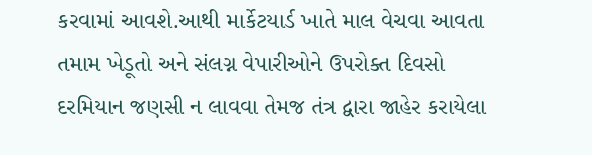કરવામાં આવશે.આથી માર્કેટયાર્ડ ખાતે માલ વેચવા આવતા તમામ ખેડૂતો અને સંલગ્ન વેપારીઓને ઉપરોક્ત દિવસો દરમિયાન જણસી ન લાવવા તેમજ તંત્ર દ્વારા જાહેર કરાયેલા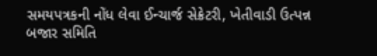સમયપત્રકની નોંધ લેવા ઈન્ચાર્જ સેક્રેટરી, ખેતીવાડી ઉત્પન્ન બજાર સમિતિ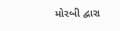મોરબી દ્વારા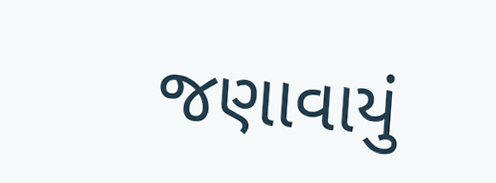જણાવાયું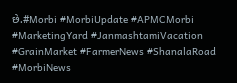છે.#Morbi #MorbiUpdate #APMCMorbi #MarketingYard #JanmashtamiVacation #GrainMarket #FarmerNews #ShanalaRoad #MorbiNews